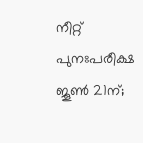നീറ്റ് പുനഃപരീക്ഷ ജൂൺ 21ന്;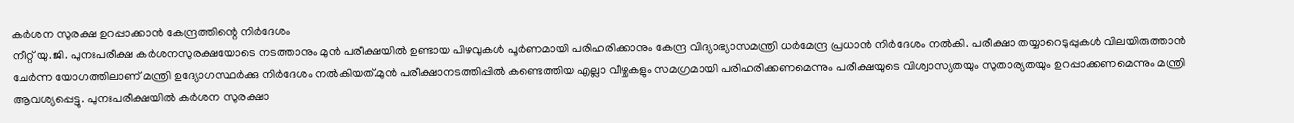കർശന സുരക്ഷ ഉറപ്പാക്കാൻ കേന്ദ്രത്തിന്റെ നിർദേശം
നീറ്റ് യു.ജി. പുനഃപരീക്ഷ കർശനസുരക്ഷയോടെ നടത്താനും മുൻ പരീക്ഷയിൽ ഉണ്ടായ പിഴവുകൾ പൂർണമായി പരിഹരിക്കാനും കേന്ദ്ര വിദ്യാഭ്യാസമന്ത്രി ധർമേന്ദ്ര പ്രധാൻ നിർദേശം നൽകി. പരീക്ഷാ തയ്യാറെടുപ്പുകൾ വിലയിരുത്താൻ ചേർന്ന യോഗത്തിലാണ് മന്ത്രി ഉദ്യോഗസ്ഥർക്കു നിർദേശം നൽകിയത്.മുൻ പരീക്ഷാനടത്തിപ്പിൽ കണ്ടെത്തിയ എല്ലാ വീഴ്ചകളും സമഗ്രമായി പരിഹരിക്കണമെന്നും പരീക്ഷയുടെ വിശ്വാസ്യതയും സുതാര്യതയും ഉറപ്പാക്കണമെന്നും മന്ത്രി ആവശ്യപ്പെട്ടു. പുനഃപരീക്ഷയിൽ കർശന സുരക്ഷാ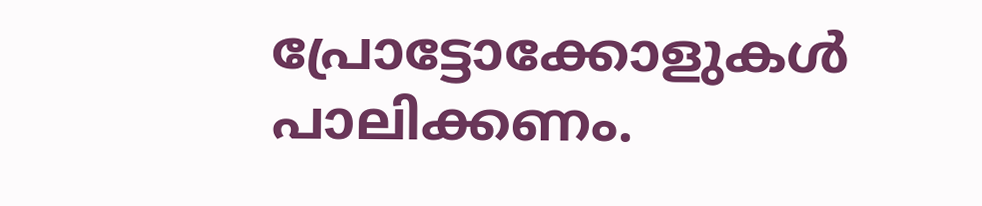പ്രോട്ടോക്കോളുകൾ പാലിക്കണം.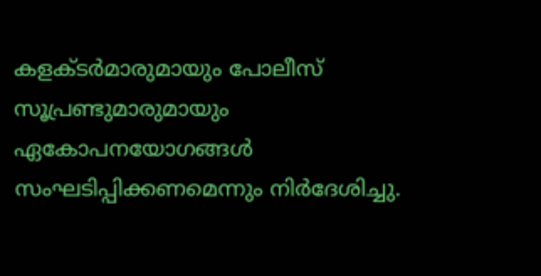കളക്ടർമാരുമായും പോലീസ് സൂപ്രണ്ടുമാരുമായും ഏകോപനയോഗങ്ങൾ സംഘടിപ്പിക്കണമെന്നും നിർദേശിച്ചു.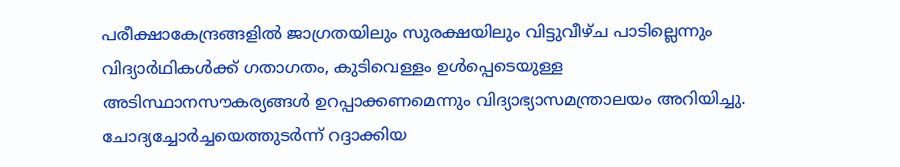പരീക്ഷാകേന്ദ്രങ്ങളിൽ ജാഗ്രതയിലും സുരക്ഷയിലും വിട്ടുവീഴ്ച പാടില്ലെന്നും വിദ്യാർഥികൾക്ക് ഗതാഗതം, കുടിവെള്ളം ഉൾപ്പെടെയുള്ള അടിസ്ഥാനസൗകര്യങ്ങൾ ഉറപ്പാക്കണമെന്നും വിദ്യാഭ്യാസമന്ത്രാലയം അറിയിച്ചു.
ചോദ്യച്ചോർച്ചയെത്തുടർന്ന് റദ്ദാക്കിയ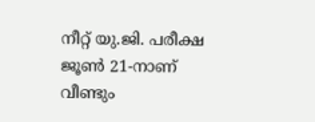നീറ്റ് യു.ജി. പരീക്ഷ ജൂൺ 21-നാണ് വീണ്ടും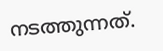നടത്തുന്നത്.